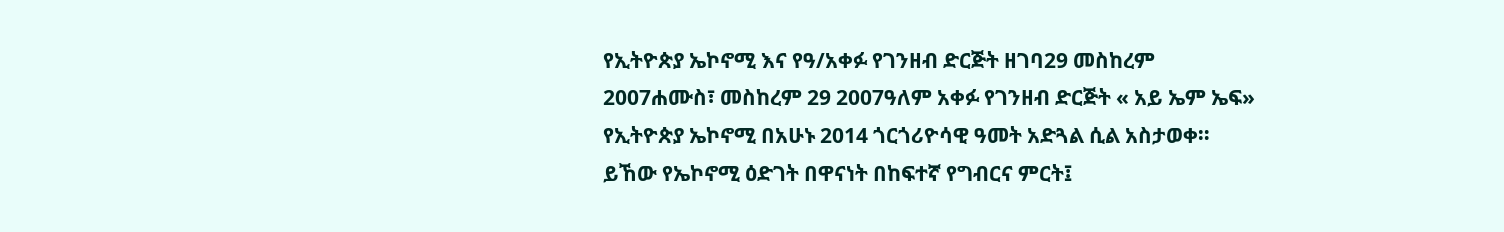የኢትዮጵያ ኤኮኖሚ እና የዓ/አቀፉ የገንዘብ ድርጅት ዘገባ29 መስከረም 2007ሐሙስ፣ መስከረም 29 2007ዓለም አቀፉ የገንዘብ ድርጅት « አይ ኤም ኤፍ» የኢትዮጵያ ኤኮኖሚ በአሁኑ 2014 ጎርጎሪዮሳዊ ዓመት አድጓል ሲል አስታወቀ። ይኸው የኤኮኖሚ ዕድገት በዋናነት በከፍተኛ የግብርና ምርት፤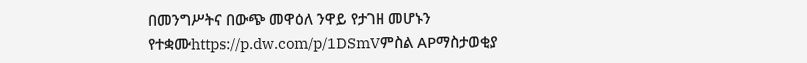በመንግሥትና በውጭ መዋዕለ ንዋይ የታገዘ መሆኑን የተቋሙhttps://p.dw.com/p/1DSmVምስል APማስታወቂያ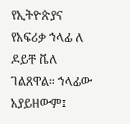የኢትዮጵያና የአፍሪቃ ኀላፊ ለ ዶይቸ ቬለ ገልጸዋል። ኀላፊው አያይዘውም፤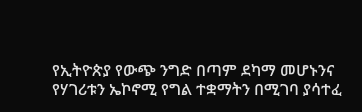የኢትዮጵያ የውጭ ንግድ በጣም ደካማ መሆኑንና የሃገሪቱን ኤኮኖሚ የግል ተቋማትን በሚገባ ያሳተፈ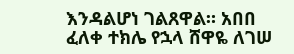እንዳልሆነ ገልጸዋል። አበበ ፈለቀ ተክሌ የኋላ ሸዋዬ ለገሠ